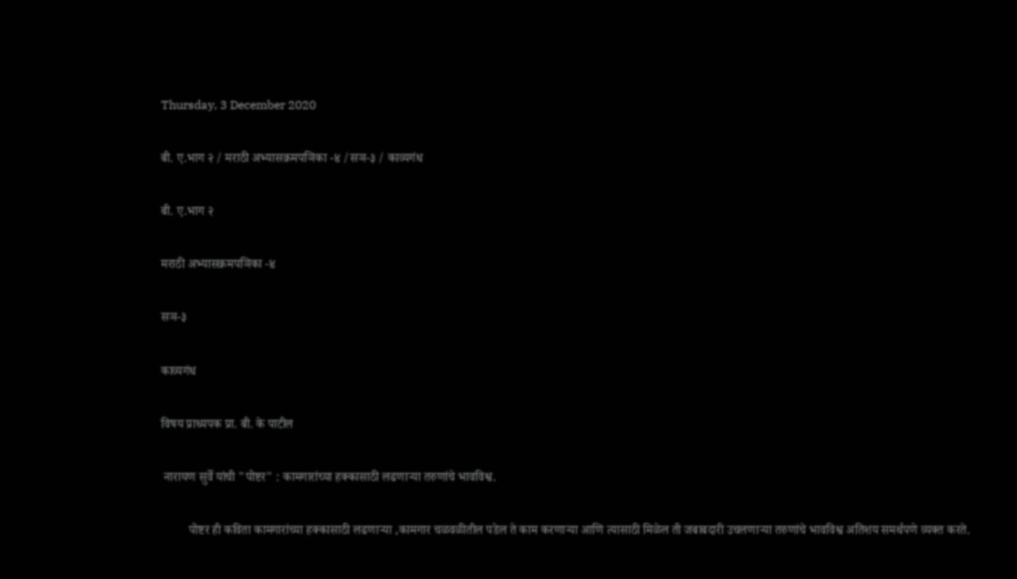Thursday, 3 December 2020

बी. ए.भाग २ / मराठी अभ्यासक्रमपञिका -४ /सञ-३ / काव्यगंध

बी. ए.भाग २

मराठी अभ्यासक्रमपञिका -४

सञ-३

काव्यगंध

विषय प्राध्यपक प्रा. बी. के पाटील

 नारायण सुर्वे यांची "पोष्टर" : कामगारांच्या हक्कासाठी लढणार्‍या तरुणांचे भावविश्व.

         पोष्टर ही कविता कामगारांच्या हक्कासाठी लढणार्‍या ,कामगार चळवळीतील पडेल ते काम करणार्‍या आणि त्यासाठी मिळेल ती जबाबदारी उचलणार्‍या तरुणांचे भावविश्व अतिशय समर्थपणे व्यक्त करते.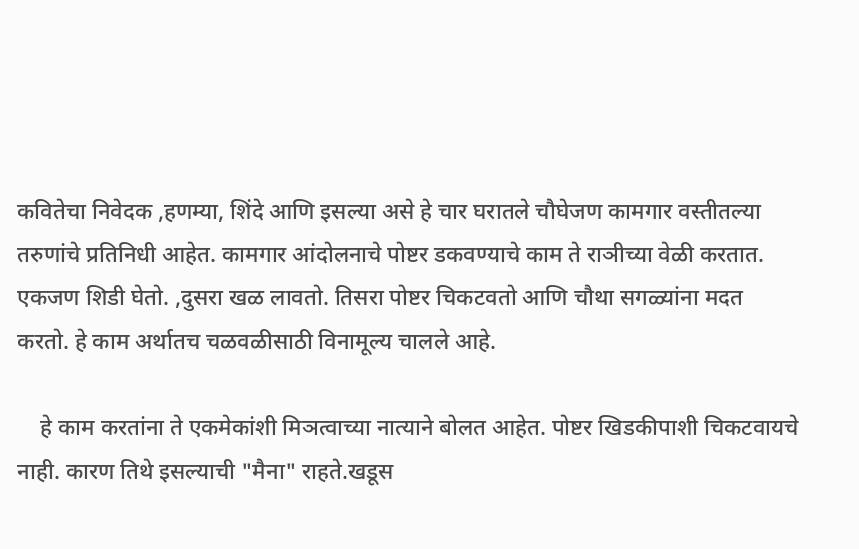कवितेचा निवेदक ,हणम्या, शिंदे आणि इसल्या असे हे चार घरातले चौघेजण कामगार वस्तीतल्या तरुणांचे प्रतिनिधी आहेत. कामगार आंदोलनाचे पोष्टर डकवण्याचे काम ते राञीच्या वेळी करतात. एकजण शिडी घेतो. ,दुसरा खळ लावतो. तिसरा पोष्टर चिकटवतो आणि चौथा सगळ्यांना मदत करतो. हे काम अर्थातच चळवळीसाठी विनामूल्य चालले आहे.

    हे काम करतांना ते एकमेकांशी मिञत्वाच्या नात्याने बोलत आहेत. पोष्टर खिडकीपाशी चिकटवायचे नाही. कारण तिथे इसल्याची "मैना" राहते.खडूस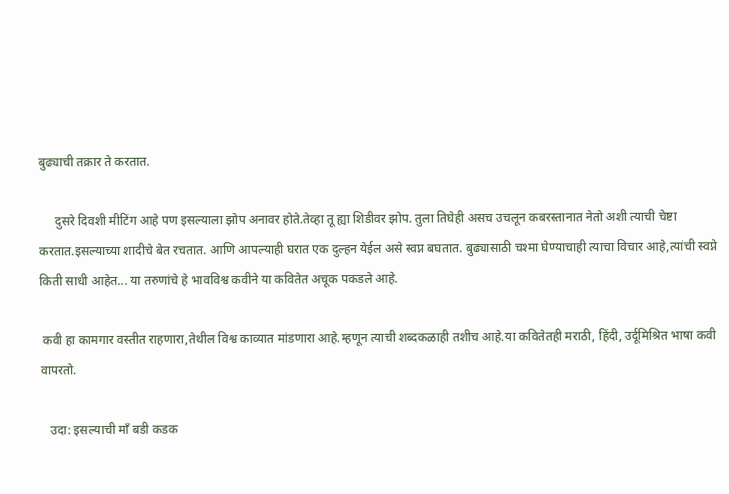बुढ्याची तक्रार ते करतात.

     दुसरे दिवशी मीटिंग आहे पण इसल्याला झोप अनावर होते.तेव्हा तू ह्या शिडीवर झोप. तुला तिघेही असच उचलून कबरस्तानात नेतो अशी त्याची चेष्टा करतात.इसल्याच्या शादीचे बेत रचतात. आणि आपल्याही घरात एक दुल्हन येईल असे स्वप्न बघतात. बुढ्यासाठी चश्मा घेण्याचाही त्याचा विचार आहे,त्यांची स्वप्ने किती साधी आहेत... या तरुणांचे हे भावविश्व कवीने या कवितेत अचूक पकडले आहे.

 कवी हा कामगार वस्तीत राहणारा,तेथील विश्व काव्यात मांडणारा आहे.म्हणून त्याची शब्दकळाही तशीच आहे.या कवितेतही मराठी, हिंदी, उर्दूमिश्रित भाषा कवी वापरतो.

   उदा: इसल्याची मॉं बडी कडक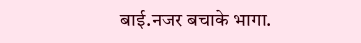बाई.नजर बचाके भागा.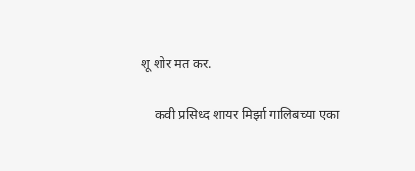शू शोर मत कर.

    कवी प्रसिध्द शायर मिर्झा गालिबच्या एका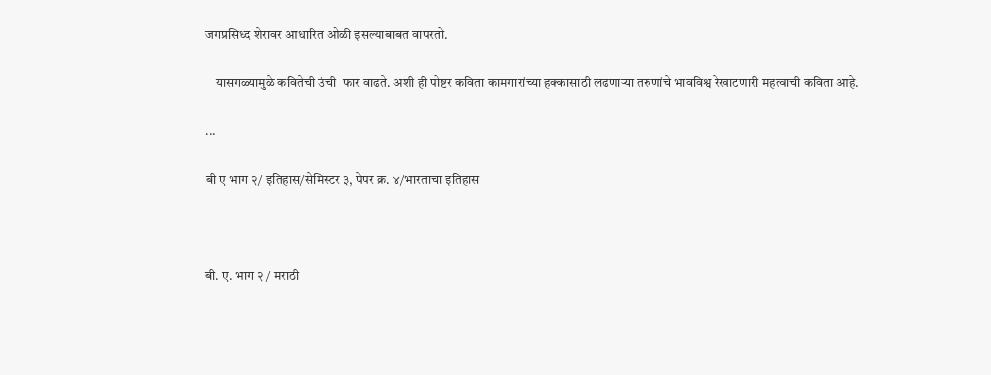जगप्रसिध्द शेरावर आधारित ओळी इसल्याबाबत वापरतो.

    यासगळ्यामुळे कवितेची उंची  फार वाढते. अशी ही पोष्टर कविता कामगारांच्या हक्कासाठी लढणार्‍या तरुणांचे भावविश्व रेखाटणारी महत्वाची कविता आहे.

...

बी ए भाग २/ इतिहास/सेमिस्टर ३, पेपर क्र. ४/भारताचा इतिहास



बी. ए. भाग २ / मराठी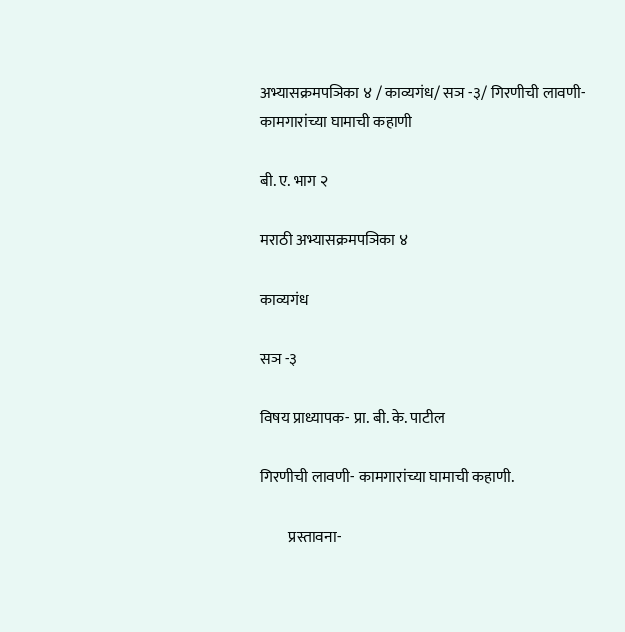अभ्यासक्रमपञिका ४ / काव्यगंध/ सञ -३/ गिरणीची लावणी- कामगारांच्या घामाची कहाणी

बी. ए. भाग २

मराठी अभ्यासक्रमपञिका ४

काव्यगंध

सञ -३

विषय प्राध्यापक- प्रा. बी. के. पाटील

गिरणीची लावणी- कामगारांच्या घामाची कहाणी.

         प्रस्तावना-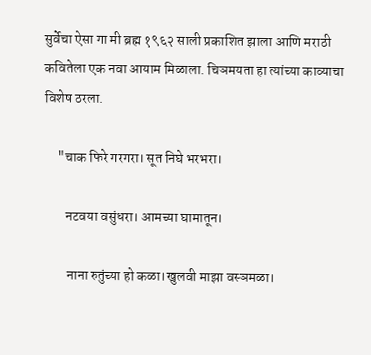सुर्वेचा ऐसा गा मी ब्रह्म १९६२ साली प्रकाशित झाला आणि मराठी कवितेला एक नवा आयाम मिळाला. चिञमयता हा त्यांच्या काव्याचा विशेष ठरला.

     "चाक फिरे गरगरा। सूत निघे भरभरा।

        नटवया वसुंधरा। आमच्या घामातून।

         नाना रुतुंच्या हो कळा।खुलवी माझा वस्ञमळा।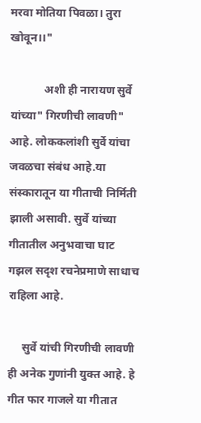मरवा मोतिया पिवळा। तुरा खोवून।।"

            अशी ही नारायण सुर्वे यांच्या" गिरणीची लावणी" आहे. लोककलांशी सुर्वे यांचा जवळचा संबंध आहे.या संस्कारातून या गीताची निर्मिती झाली असावी. सुर्वे यांच्या गीतातील अनुभवाचा घाट गझल सदृश रचनेप्रमाणे साधाच राहिला आहे.

     सुर्वे यांची गिरणीची लावणी ही अनेक गुणांनी युक्त आहे. हे गीत फार गाजले या गीतात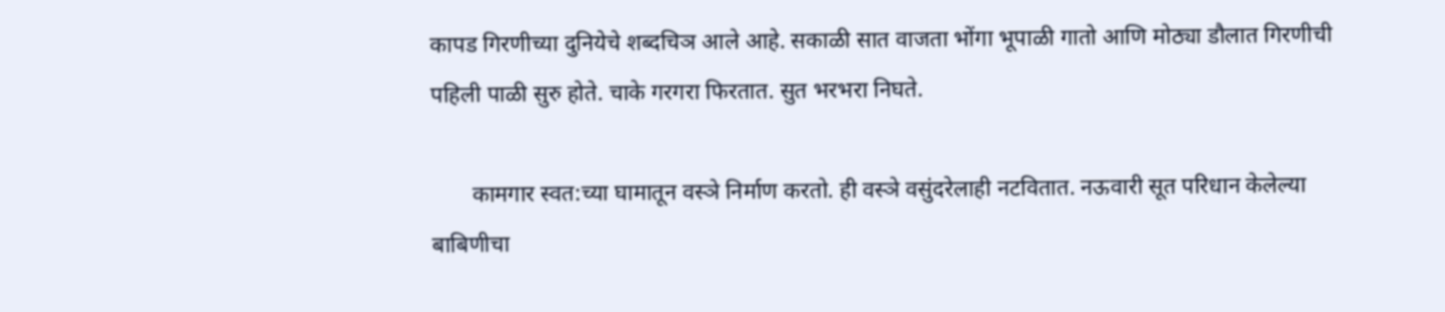कापड गिरणीच्या दुनियेचे शब्दचिञ आले आहे. सकाळी सात वाजता भोंगा भूपाळी गातो आणि मोठ्या डौलात गिरणीची पहिली पाळी सुरु होते. चाके गरगरा फिरतात. सुत भरभरा निघते.

       कामगार स्वत:च्या घामातून वस्ञे निर्माण करतो. ही वस्ञे वसुंदरेलाही नटवितात. नऊवारी सूत परिधान केलेल्या बाबिणीचा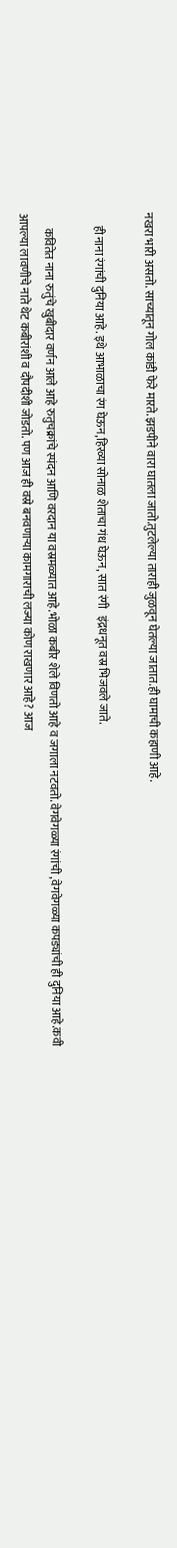नखरा भारी असतो. साच्यातून गोल कांडी फेरे मारते. झडपीने वारा घातला जातो.तुटलेल्या ताराही जुळवून घेतल्या जातात.ही घामाची कहाणी आहे.

     ही नाना रंगांची दुनिया आहे. इथे आभाळाचा रंग घेऊन,हिरव्या सोनाळ शेताचा गंध घेऊन, सात रंगी   इंद्रधनूत वस्र भिजवले जाते.

      कवितेत नाना रुतुंचे खुबीदार वर्णन आले आहे रुतुचक्रांचे स्पंदन आणि वरदान या वस्रमळ्यात आहे.भोळा कबीर शेले विणतो आहे व जगाला नटवतो. वेगवेगळ्या रंगांची ,वेगवेगळ्या कपड्यांची ही दुनिया आहे.कवी आपल्या लावणीचे नाते थेट कबीरांशी व दौपदीशी जोडतो. पण आज ही वस्रे बनवणार्‍या कामगाराची लज्या कोण राखणार आहे? आज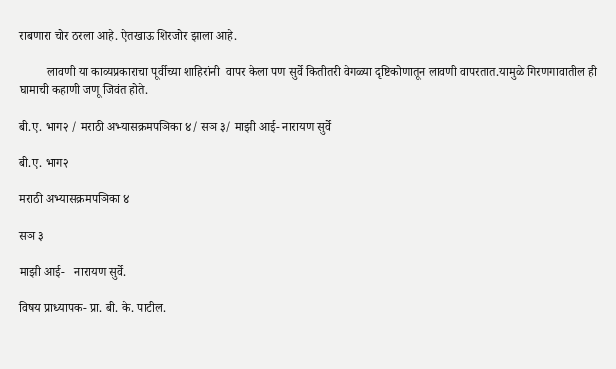राबणारा चोर ठरला आहे. ऐतखाऊ शिरजोर झाला आहे.

         लावणी या काव्यप्रकाराचा पूर्वीच्या शाहिरांनी  वापर केला पण सुर्वे कितीतरी वेगळ्या दृष्टिकोणातून लावणी वापरतात.यामुळे गिरणगावातील ही घामाची कहाणी जणू जिवंत होते.

बी.ए. भाग२ / मराठी अभ्यासक्रमपञिका ४/ सञ ३/ माझी आई- नारायण सुर्वे

बी.ए. भाग२

मराठी अभ्यासक्रमपञिका ४

सञ ३

माझी आई-   नारायण सुर्वे.

विषय प्राध्यापक- प्रा. बी. के. पाटील.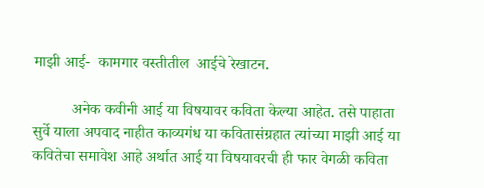माझी आई-  कामगार वस्तीतील  आईचे रेखाटन.

          अनेक कवीनी आई या विषयावर कविता केल्या आहेत. तसे पाहाता सुर्वे याला अपवाद नाहीत काव्यगंध या कवितासंग्रहात त्यांच्या माझी आई या कवितेचा समावेश आहे अर्थात आई या विषयावरची ही फार वेगळी कविता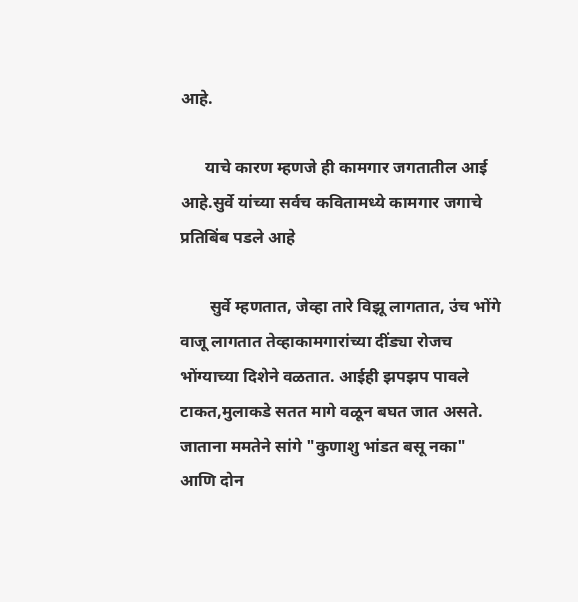आहे.

      याचे कारण म्हणजे ही कामगार जगतातील आई आहे.सुर्वे यांच्या सर्वच कवितामध्ये कामगार जगाचे प्रतिबिंब पडले आहे

       सुर्वे म्हणतात, जेव्हा तारे विझू लागतात, उंच भोंगे वाजू लागतात तेव्हाकामगारांच्या दींड्या रोजच भोंग्याच्या दिशेने वळतात. आईही झपझप पावले टाकत,मुलाकडे सतत मागे वळून बघत जात असते. जाताना ममतेने सांगे "कुणाशु भांडत बसू नका" आणि दोन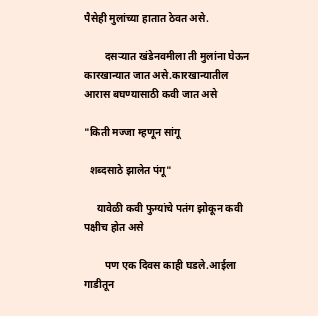पैसेही मुलांच्या हातात ठेवत असे.

        दसर्‍यात खंडेनवमीला ती मुलांना घेऊन कारखान्यात जात असे.कारखान्यातील आरास बघण्यासाठी कवी जात असे

"किती मज्जा म्हणून सांगू

  शब्दसाठे झालेत पंगू"

     यावेळी कवी फुग्यांचे पतंग झोकून कवी पक्षीच होत असे

        पण एक दिवस काही घडले.आईला गाडीतून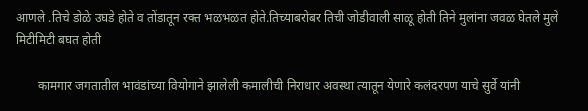आणले .तिचे डोळे उघडे होते व तोंडातून रक्त भळभळत होते.तिच्याबरोबर तिची जोडीवाली साळू होती तिने मुलांना जवळ घेतले मुले मिटीमिटी बघत होती

       कामगार जगतातील भावंडांच्या वियोगाने झालेली कमालीची निराधार अवस्था त्यातून येणारे कलंदरपण याचे सुर्वे यांनी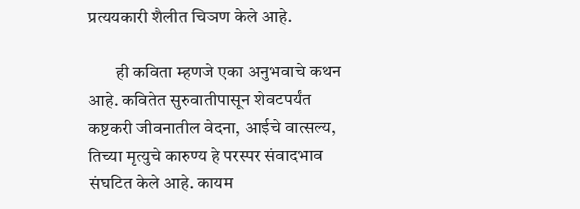प्रत्ययकारी शैलीत चिञण केले आहे.

        ही कविता म्हणजे एका अनुभवाचे कथन आहे. कवितेत सुरुवातीपासून शेवटपर्यंत कष्टकरी जीवनातील वेदना, आईचे वात्सल्य, तिच्या मृत्युचे कारुण्य हे परस्पर संवादभाव संघटित केले आहे. कायम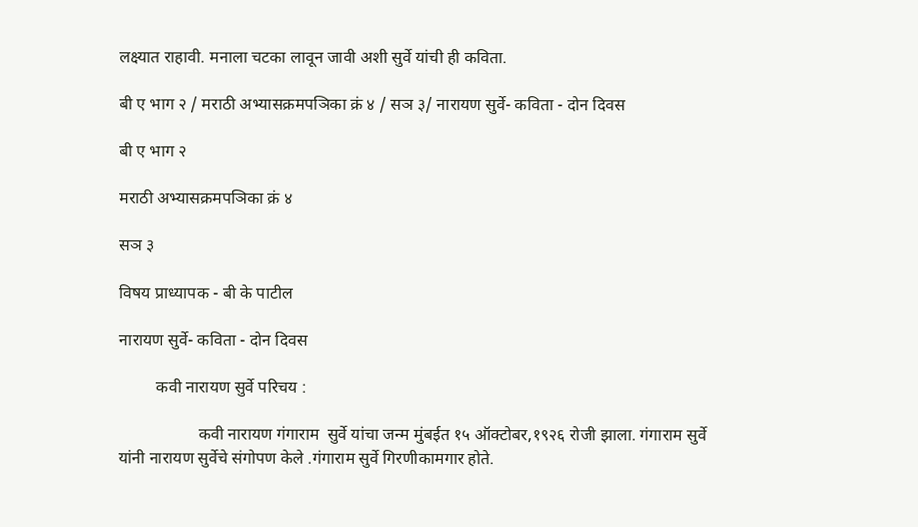लक्ष्यात राहावी. मनाला चटका लावून जावी अशी सुर्वे यांची ही कविता.

बी ए भाग २ / मराठी अभ्यासक्रमपञिका क्रं ४ / सञ ३/ नारायण सुर्वे- कविता - दोन दिवस

बी ए भाग २

मराठी अभ्यासक्रमपञिका क्रं ४

सञ ३

विषय प्राध्यापक - बी के पाटील

नारायण सुर्वे- कविता - दोन दिवस

         कवी नारायण सुर्वे परिचय :

                   कवी नारायण गंगाराम  सुर्वे यांचा जन्म मुंबईत १५ ऑक्टोबर,१९२६ रोजी झाला. गंगाराम सुर्वे यांनी नारायण सुर्वेचे संगोपण केले .गंगाराम सुर्वे गिरणीकामगार होते.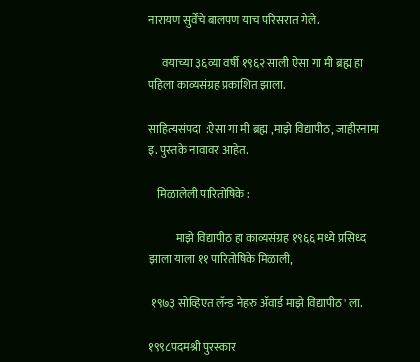नारायण सुर्वेंचे बालपण याच परिसरात गेले.

      वयाच्या ३६व्या वर्षी १९६२ साली ऐसा गा मी ब्रह्म हा पहिला काव्यसंग्रह प्रकाशित झाला.

साहित्यसंपदा  :ऐसा गा मी ब्रह्म ,माझे विद्यापीठ, जाहीरनामा इ. पुस्तके नावावर आहेत.

    मिळालेली पारितोषिके :

            माझे विद्यापीठ हा काव्यसंग्रह १९६६ मध्ये प्रसिध्द झाला याला ११ पारितोषिके मिळाली,

 १९७३ सोव्हिएत लॅन्ड नेहरु ॲवार्ड माझे विद्यापीठ' ला.

१९९८पदमश्री पुरस्कार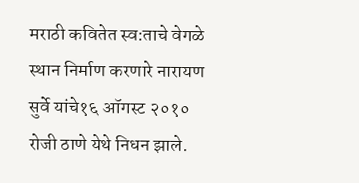मराठी कवितेत स्व:ताचे वेगळे स्थान निर्माण करणारे नारायण सुर्वे यांचे१६ ऑगस्ट २०१० रोजी ठाणे येथे निधन झाले.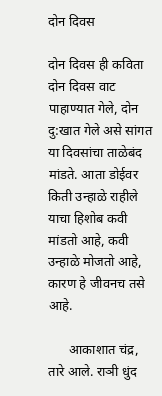दोन दिवस

दोन दिवस ही कविता दोन दिवस वाट पाहाण्यात गेले, दोन दु:खात गेले असे सांगत या दिवसांचा ताळेबंद मांडते. आता डोईवर  किती उन्हाळे राहीले याचा हिशोब कवी मांडतो आहे, कवी उन्हाळे मोजतो आहे, कारण हे जीवनच तसे आहे.

      आकाशात चंद्र, तारे आले. राञी धुंद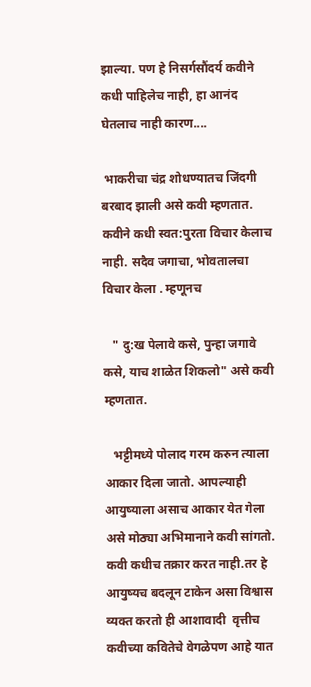झाल्या. पण हे निसर्गसौंदर्य कवीने कधी पाहिलेच नाही, हा आनंद घेतलाच नाही कारण....

 भाकरीचा चंद्र शोधण्यातच जिंदगी बरबाद झाली असे कवी म्हणतात. कवीने कधी स्वत:पुरता विचार केलाच नाही. सदैव जगाचा, भोवतालचा विचार केला . म्हणूनच

   " दु:ख पेलावे कसे, पुन्हा जगावे कसे, याच शाळेत शिकलो" असे कवी म्हणतात.

   भट्टीमध्ये पोलाद गरम करुन त्याला आकार दिला जातो. आपल्याही आयुष्याला असाच आकार येत गेला असे मोठ्या अभिमानाने कवी सांगतो. कवी कधीच तक्रार करत नाही.तर हे आयुष्यच बदलून टाकेन असा विश्वास व्यक्त करतो ही आशावादी  वृत्तीच कवीच्या कवितेचे वेगळेपण आहे यात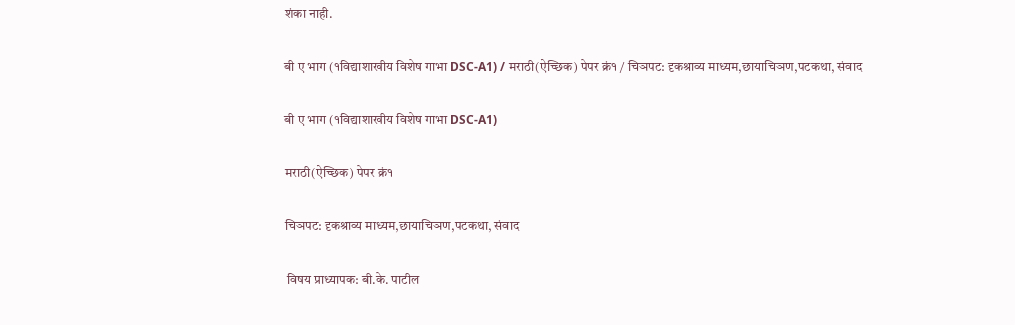शंका नाही.

बी ए भाग (१विद्याशाखीय विशेष गाभा DSC-A1) / मराठी(ऐच्छिक) पेपर क्रं१ / चिञपट: दृकश्राव्य माध्यम,छायाचिञण,पटकथा, संवाद

बी ए भाग (१विद्याशाखीय विशेष गाभा DSC-A1)

मराठी(ऐच्छिक) पेपर क्रं१

चिञपट: दृकश्राव्य माध्यम,छायाचिञण,पटकथा, संवाद

 विषय प्राध्यापक: बी.के. पाटील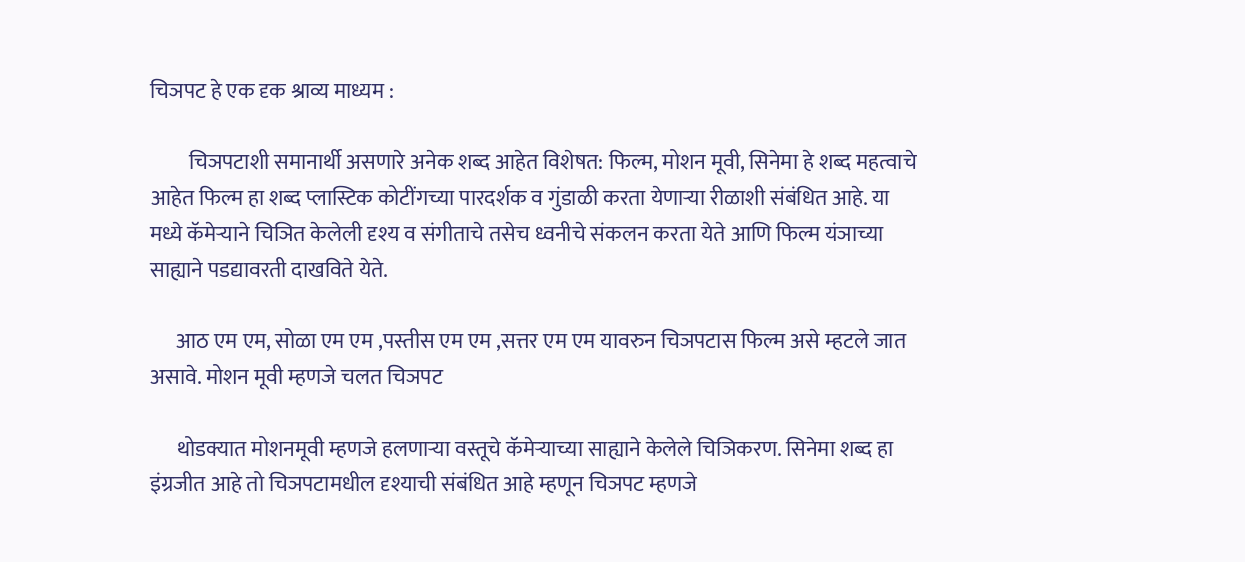चिञपट हे एक दृक श्राव्य माध्यम :

         चिञपटाशी समानार्थी असणारे अनेक शब्द आहेत विशेषत: फिल्म, मोशन मूवी, सिनेमा हे शब्द महत्वाचे आहेत फिल्म हा शब्द प्लास्टिक कोटींगच्या पारदर्शक व गुंडाळी करता येणार्‍या रीळाशी संबंधित आहे. या मध्ये कॅमेर्‍याने चिञित केलेली दृश्य व संगीताचे तसेच ध्वनीचे संकलन करता येते आणि फिल्म यंञाच्या साह्याने पडद्यावरती दाखविते येते.

      आठ एम एम, सोळा एम एम ,पस्तीस एम एम ,सत्तर एम एम यावरुन चिञपटास फिल्म असे म्हटले जात असावे. मोशन मूवी म्हणजे चलत चिञपट

      थोडक्यात मोशनमूवी म्हणजे हलणार्‍या वस्तूचे कॅमेर्‍याच्या साह्याने केलेले चिञिकरण. सिनेमा शब्द हा इंग्रजीत आहे तो चिञपटामधील दृश्याची संबंधित आहे म्हणून चिञपट म्हणजे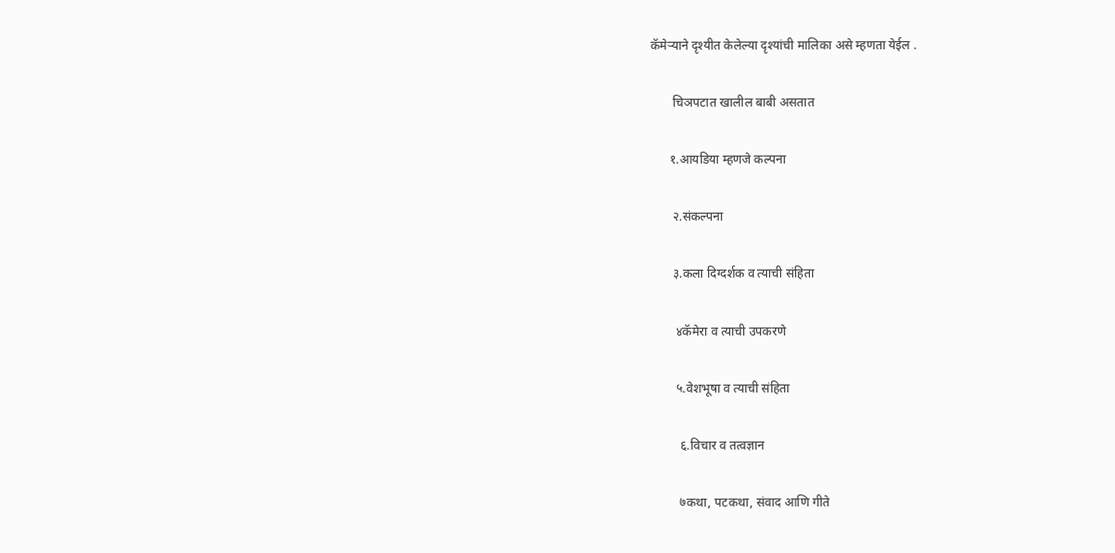कॅमेर्‍याने दृश्यीत केलेल्या दृश्यांची मालिका असे म्हणता येईल .

       चिञपटात खालील बाबी असतात

      १.आयडिया म्हणजे कल्पना

       २.संकल्पना

       ३.कला दिग्दर्शक व त्याची संहिता

        ४कॅमेरा व त्याची उपकरणे

        ५.वेशभूषा व त्याची संहिता

         ६.विचार व तत्वज्ञान

         ७कथा, पटकथा, संवाद आणि गीते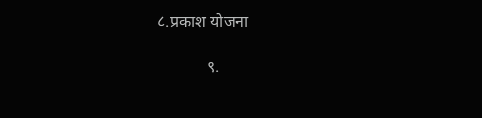८.प्रकाश योजना

            ९.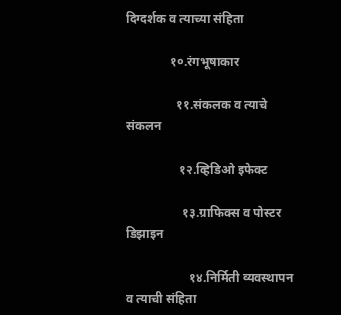दिग्दर्शक व त्याच्या संहिता

              १०.रंगभूषाकार

                ११.संकलक व त्याचे संकलन

                 १२.व्हिडिओ इफेक्ट

                  १३.ग्राफिक्स व पोस्टर डिझाइन

                    १४.निर्मिती व्यवस्थापन व त्याची संहिता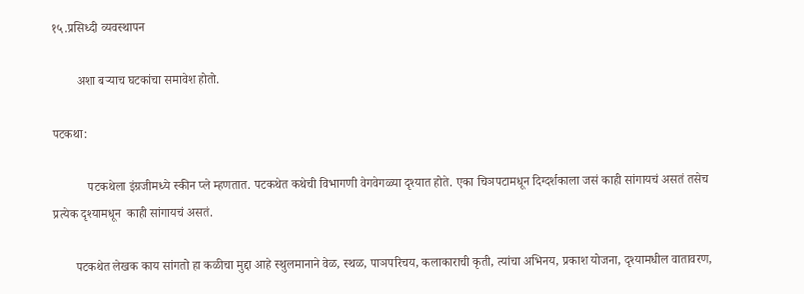१५.प्रसिध्दी व्यवस्थापन

        अशा बर्‍याच घटकांचा समावेश होतो.

पटकथा:

           पटकथेला इंग्रजीमध्ये स्कीन प्ले म्हणतात. पटकथेत कथेची विभागणी वेगवेगळ्या दृश्यात होते. एका चिञपटामधून दिग्दर्शकाला जसं काही सांगायचं असतं तसेच प्रत्येक दृश्यामधून  काही सांगायचं असतं.

       पटकथेत लेखक काय सांगतो हा कळीचा मुद्दा आहे स्थुलमानाने वेळ, स्थळ, पाञपरिचय, कलाकाराची कृती, त्यांचा अभिनय, प्रकाश योजना, दृश्यामधील वातावरण,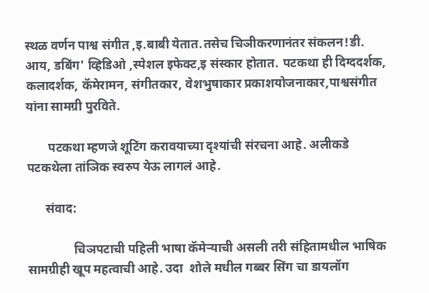स्थळ वर्णन पाश्व संगीत ,इ.बाबी येतात.तसेच चिञीकरणानंतर संकलन!डी. आय, डबिंग' व्हिडिओ ,स्पेशल इफेक्ट,इ संस्कार होतात. पटकथा ही दिग्ददर्शक, कलादर्शक, कॅमेरामन, संगीतकार, वेशभुषाकार प्रकाशयोजनाकार,पाश्वसंगीत यांना सामग्री पुरविते.

       पटकथा म्हणजे शूटिंग करावयाच्या दृश्यांची संरचना आहे. अलीकडे पटकथेला तांञिक स्वरुप येऊ लागलं आहे.

      संवाद:

               चिञपटाची पहिली भाषा कॅमेर्‍याची असली तरी संहितामधील भाषिक सामग्रीही खूप महत्वाची आहे. उदा  शोले मधील गब्बर सिंग चा डायलॉग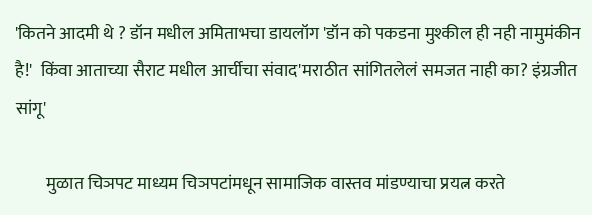'कितने आदमी थे ? डॉन मधील अमिताभचा डायलॉग 'डॉन को पकडना मुश्कील ही नही नामुमंकीन है!'  किंवा आताच्या सैराट मधील आर्चीचा संवाद'मराठीत सांगितलेलं समजत नाही का? इंग्रजीत सांगू'

         मुळात चिञपट माध्यम चिञपटांमधून सामाजिक वास्तव मांडण्याचा प्रयत्न करते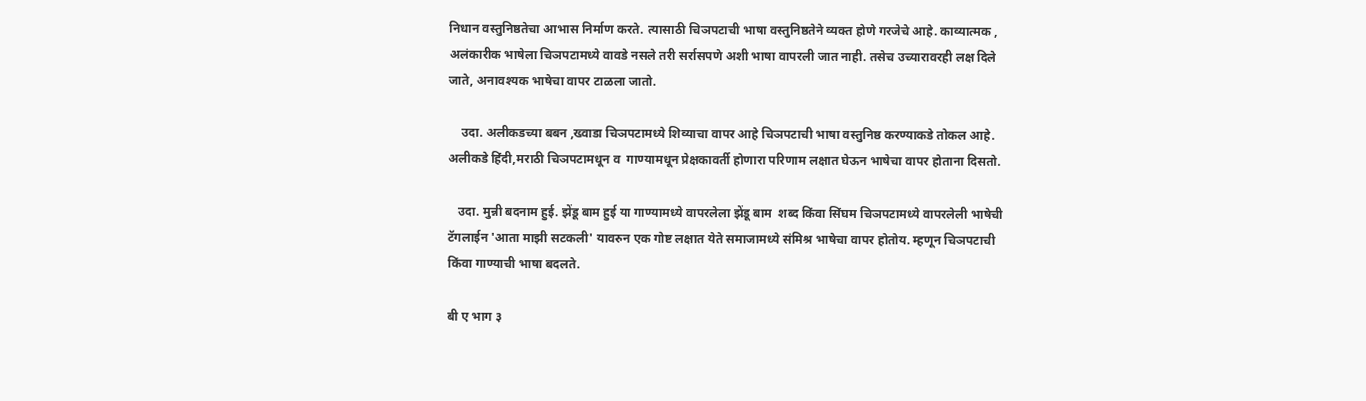निधान वस्तुनिष्ठतेचा आभास निर्माण करते. त्यासाठी चिञपटाची भाषा वस्तुनिष्ठतेने व्यक्त होणे गरजेचे आहे. काव्यात्मक , अलंकारीक भाषेला चिञपटामध्ये वावडे नसले तरी सर्रासपणे अशी भाषा वापरली जात नाही. तसेच उच्यारावरही लक्ष दिले जाते, अनावश्यक भाषेचा वापर टाळला जातो.

    उदा. अलीकडच्या बबन ,ख्वाडा चिञपटामध्ये शिव्याचा वापर आहे चिञपटाची भाषा वस्तुनिष्ठ करण्याकडे तोकल आहे. अलीकडे हिंदी,मराठी चिञपटामधून व  गाण्यामधून प्रेक्षकावर्ती होणारा परिणाम लक्षात घेऊन भाषेचा वापर होताना दिसतो.

   उदा. मुन्नी बदनाम हुई. झेंडू बाम हुई या गाण्यामध्ये वापरलेला झेंडू बाम  शब्द किंवा सिंघम चिञपटामध्ये वापरलेली भाषेची टॅगलाईन 'आता माझी सटकली' यावरुन एक गोष्ट लक्षात येते समाजामध्ये संमिश्र भाषेचा वापर होतोय. म्हणून चिञपटाची किंवा गाण्याची भाषा बदलते.

बी ए भाग ३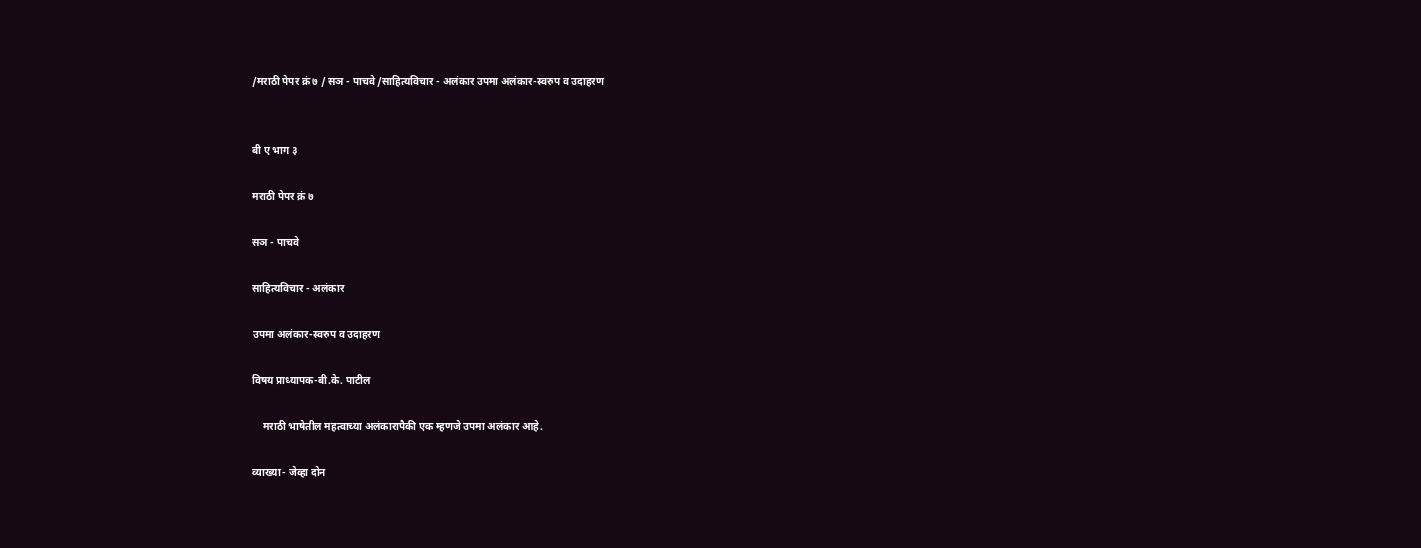/मराठी पेपर क्रं ७ / सञ - पाचवे /साहित्यविचार - अलंकार उपमा अलंकार-स्वरुप व उदाहरण


बी ए भाग ३

मराठी पेपर क्रं ७

सञ - पाचवे

साहित्यविचार - अलंकार

उपमा अलंकार-स्वरुप व उदाहरण

विषय प्राध्यापक-बी.के. पाटील

    मराठी भाषेतील महत्वाच्या अलंकारापैकी एक म्हणजे उपमा अलंकार आहे.

व्याख्या- जेव्हा दोन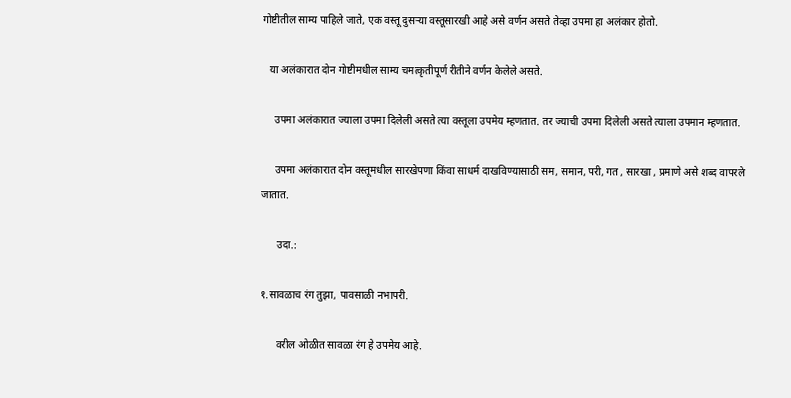गोष्टीतील साम्य पाहिले जाते, एक वस्तू दुसर्‍या वस्तूसारखी आहे असे वर्णन असते तेव्हा उपमा हा अलंकार होतो.

   या अलंकारात दोन गोष्टीमधील साम्य चमत्कृतीपूर्ण रीतीने वर्णन केलेले असते.

     उपमा अलंकारात ज्याला उपमा दिलेली असते त्या वस्तूला उपमेय म्हणतात. तर ज्याची उपमा दिलेली असते त्याला उपमान म्हणतात.

     उपमा अलंकारात दोन वस्तूमधील सारखेपणा किंवा साधर्म दाखविण्यासाठी सम, समान, परी, गत , सारखा , प्रमाणे असे शब्द वापरले जातात.

      उदा.:

१.सावळाच रंग तुझा, पावसाळी नभापरी.

      वरील ओळीत सावळा रंग हे उपमेय आहे.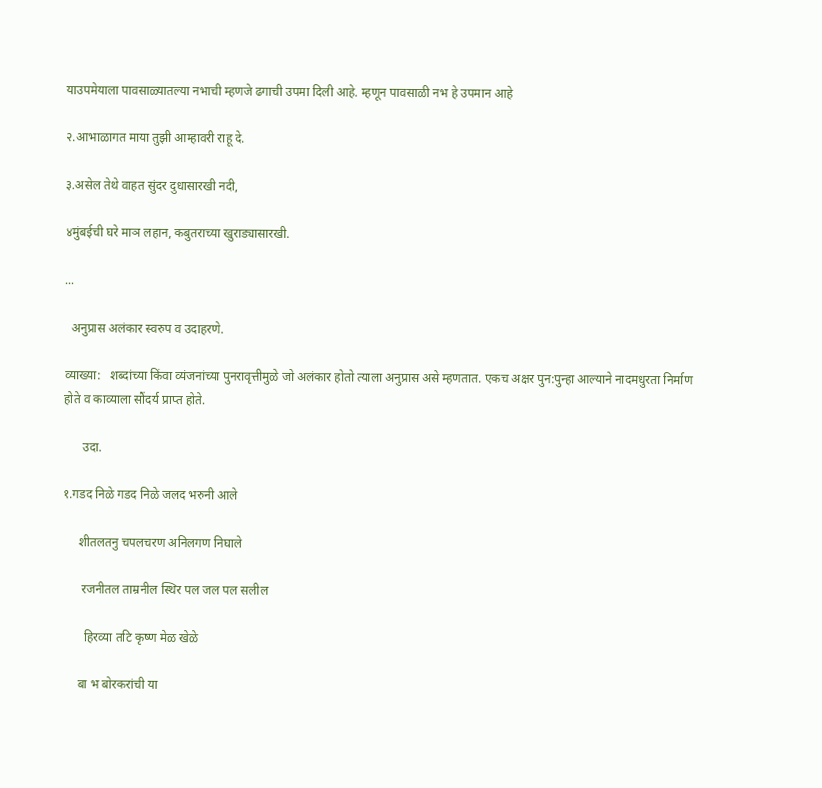याउपमेयाला पावसाळ्यातल्या नभाची म्हणजे ढगाची उपमा दिली आहे. म्हणून पावसाळी नभ हे उपमान आहे

२.आभाळागत माया तुझी आम्हावरी राहू दे.

३.असेल तेथे वाहत सुंदर दुधासारखी नदी,

४मुंबईची घरे माञ लहान, कबुतराच्या खुराड्यासारखी.

...

  अनुप्रास अलंकार स्वरुप व उदाहरणे.

व्याख्या:   शब्दांच्या किंवा व्यंजनांच्या पुनरावृत्तीमुळे जो अलंकार होतो त्याला अनुप्रास असे म्हणतात. एकच अक्षर पुन:पुन्हा आल्याने नादमधुरता निर्माण होते व काव्याला सौंदर्य प्राप्त होते.

      उदा.

१.गडद निळे गडद निळे जलद भरुनी आले

     शीतलतनु चपलचरण अनिलगण निघाले

      रजनीतल ताम्रनील स्थिर पल जल पल सलील

       हिरव्या तटि कृष्ण मेळ खेळे

     बा भ बोरकरांची या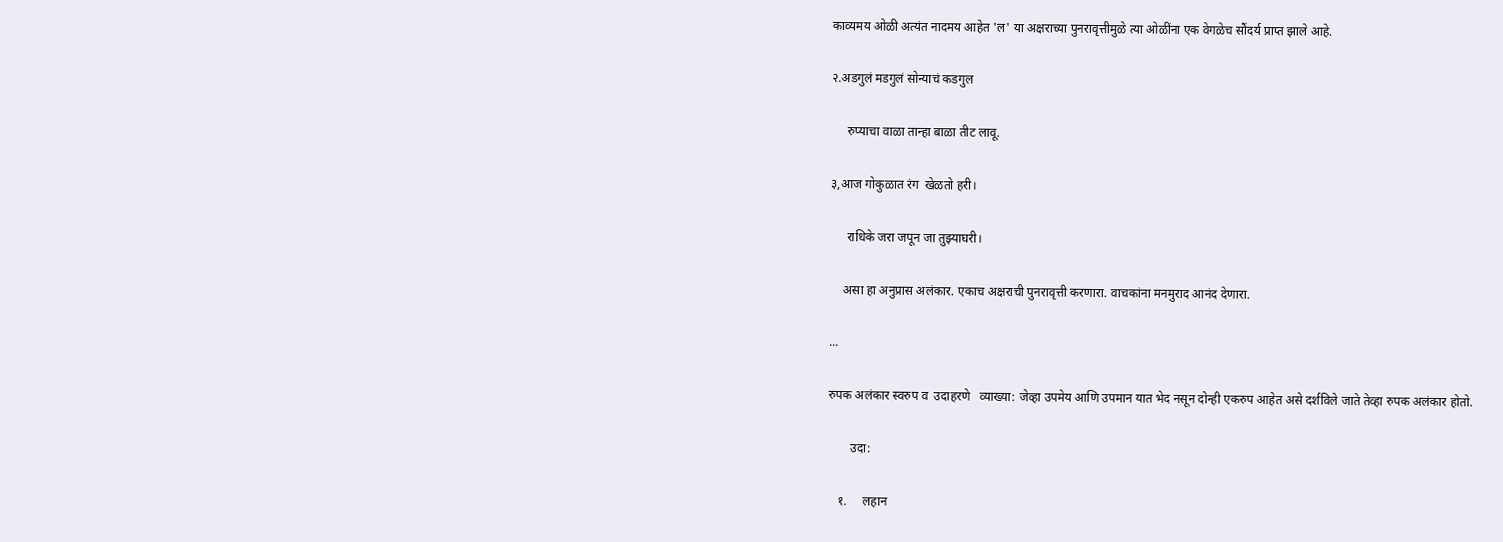काव्यमय ओळी अत्यंत नादमय आहेत 'ल' या अक्षराच्या पुनरावृत्तीमुळे त्या ओळींना एक वेगळेच सौंदर्य प्राप्त झाले आहे.

२.अडगुलं मडगुलं सोन्याचं कडगुल

     रुप्याचा वाळा तान्हा बाळा तीट लावू.

३,आज गोकुळात रंग  खेळतो हरी।

     राधिके जरा जपून जा तुझ्याघरी।

    असा हा अनुप्रास अलंकार. एकाच अक्षराची पुनरावृत्ती करणारा. वाचकांना मनमुराद आनंद देणारा.

...

रुपक अलंकार स्वरुप व  उदाहरणे   व्याख्या: जेव्हा उपमेय आणि उपमान यात भेद नसून दोन्ही एकरुप आहेत असे दर्शविले जाते तेव्हा रुपक अलंकार होतो.

       उदा:

   १.     लहान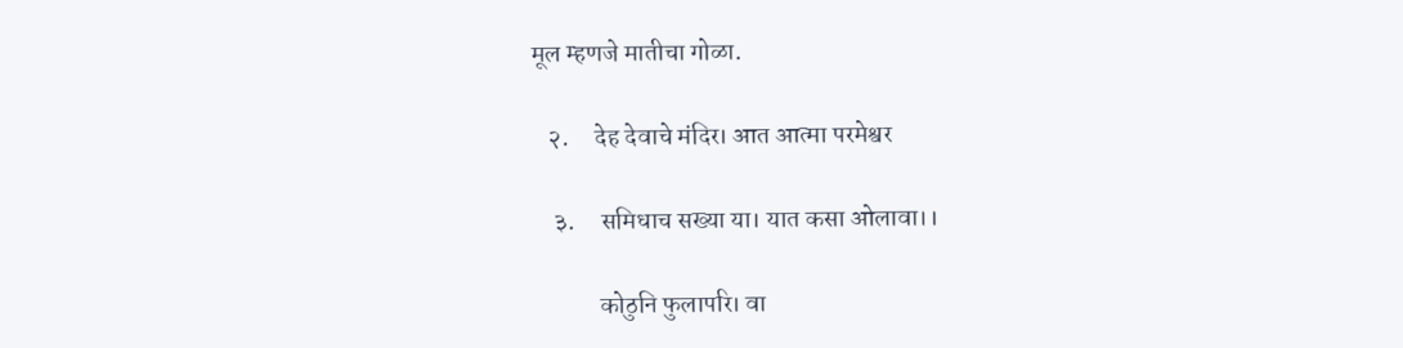मूल म्हणजे मातीचा गोळा.

   २.     देह देवाचे मंदिर। आत आत्मा परमेश्वर

    ३.     समिधाच सख्या या। यात कसा ओलावा।।

             कोठुनि फुलापरि। वा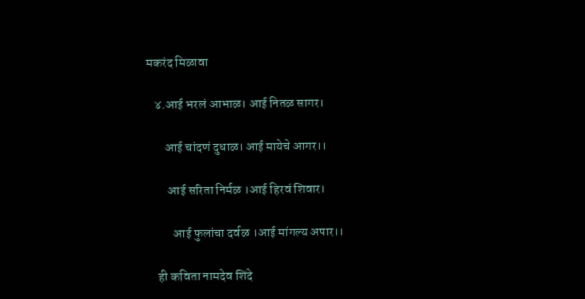मकरंद मिळावा

   ४.आई भरलं आभाळ। आई नितळ सागर।

       आई चांदणं दुधाळ। आई मायेचे आगर।।

        आई सरिता निर्मळ ।आई हिरवं शिवार।

          आई फुलांचा दर्वळ ।आई मांगल्य अपार।।

    ही कविता नामदेव शिंदे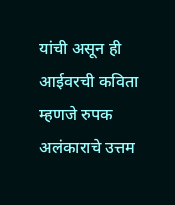यांची असून ही आईवरची कविता म्हणजे रुपक अलंकाराचे उत्तम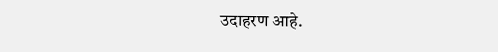उदाहरण आहे.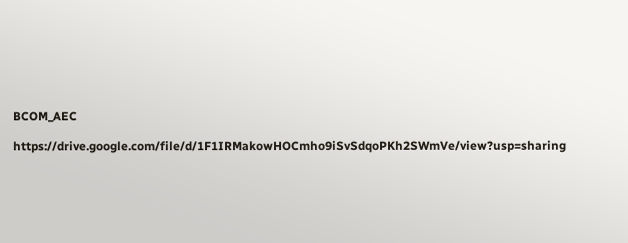BCOM_AEC

https://drive.google.com/file/d/1F1IRMakowHOCmho9iSvSdqoPKh2SWmVe/view?usp=sharing